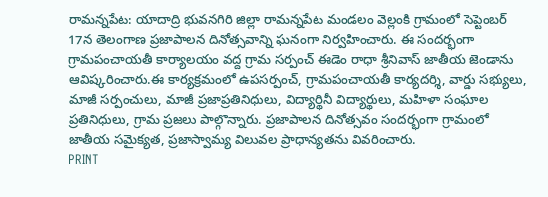రామన్నపేట: యాదాద్రి భువనగిరి జిల్లా రామన్నపేట మండలం వెల్లంకి గ్రామంలో సెప్టెంబర్ 17న తెలంగాణ ప్రజాపాలన దినోత్సవాన్ని ఘనంగా నిర్వహించారు. ఈ సందర్భంగా గ్రామపంచాయతీ కార్యాలయం వద్ద గ్రామ సర్పంచ్ ఈడెం రాధా శ్రీనివాస్ జాతీయ జెండాను ఆవిష్కరించారు.ఈ కార్యక్రమంలో ఉపసర్పంచ్, గ్రామపంచాయతీ కార్యదర్శి, వార్డు సభ్యులు, మాజీ సర్పంచులు, మాజీ ప్రజాప్రతినిధులు, విద్యార్థినీ విద్యార్థులు, మహిళా సంఘాల ప్రతినిధులు, గ్రామ ప్రజలు పాల్గొన్నారు. ప్రజాపాలన దినోత్సవం సందర్భంగా గ్రామంలో జాతీయ సమైక్యత, ప్రజాస్వామ్య విలువల ప్రాధాన్యతను వివరించారు.
PRINT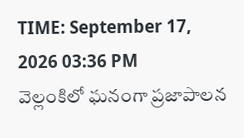TIME: September 17, 2026 03:36 PM
వెల్లంకిలో ఘనంగా ప్రజాపాలన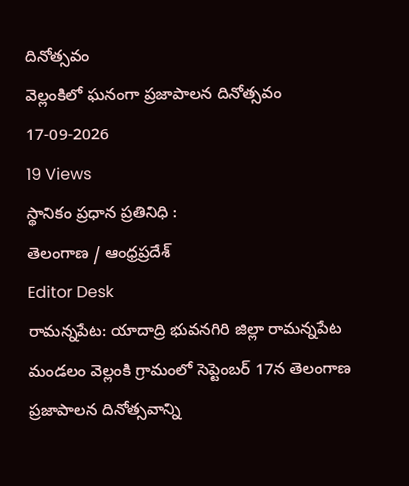దినోత్సవం
వెల్లంకిలో ఘనంగా ప్రజాపాలన దినోత్సవం
17-09-2026
19 Views
స్థానికం ప్రధాన ప్రతినిధి :
తెలంగాణ / ఆంధ్రప్రదేశ్
Editor Desk
రామన్నపేట: యాదాద్రి భువనగిరి జిల్లా రామన్నపేట మండలం వెల్లంకి గ్రామంలో సెప్టెంబర్ 17న తెలంగాణ ప్రజాపాలన దినోత్సవాన్ని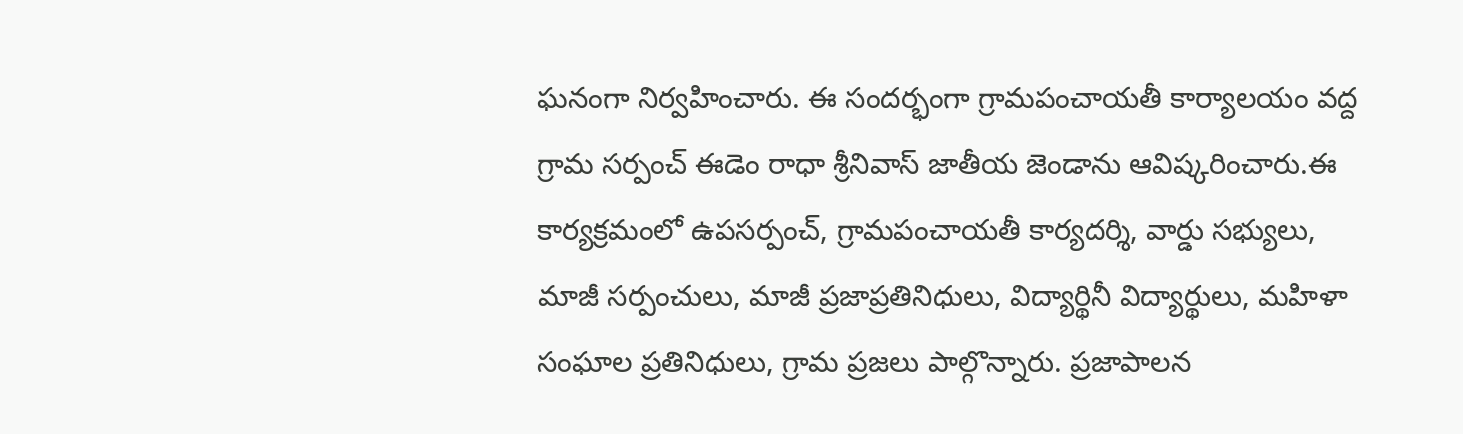ఘనంగా నిర్వహించారు. ఈ సందర్భంగా గ్రామపంచాయతీ కార్యాలయం వద్ద గ్రామ సర్పంచ్ ఈడెం రాధా శ్రీనివాస్ జాతీయ జెండాను ఆవిష్కరించారు.ఈ కార్యక్రమంలో ఉపసర్పంచ్, గ్రామపంచాయతీ కార్యదర్శి, వార్డు సభ్యులు, మాజీ సర్పంచులు, మాజీ ప్రజాప్రతినిధులు, విద్యార్థినీ విద్యార్థులు, మహిళా సంఘాల ప్రతినిధులు, గ్రామ ప్రజలు పాల్గొన్నారు. ప్రజాపాలన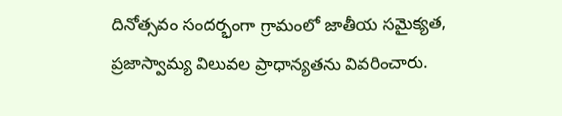దినోత్సవం సందర్భంగా గ్రామంలో జాతీయ సమైక్యత, ప్రజాస్వామ్య విలువల ప్రాధాన్యతను వివరించారు.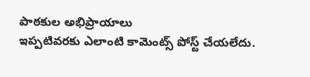పాఠకుల అభిప్రాయాలు
ఇప్పటివరకు ఎలాంటి కామెంట్స్ పోస్ట్ చేయలేదు.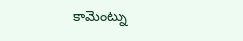కామెంట్ను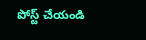పోస్ట్ చేయండి